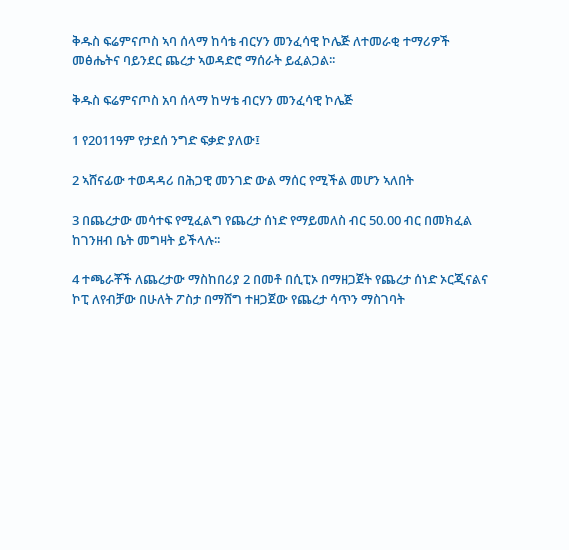ቅዱስ ፍሬምናጦስ ኣባ ሰላማ ከሳቴ ብርሃን መንፈሳዊ ኮሌጅ ለተመራቂ ተማሪዎች መፅሔትና ባይንደር ጨረታ ኣወዳድሮ ማሰራት ይፈልጋል፡፡

ቅዱስ ፍሬምናጦስ አባ ሰላማ ከሣቴ ብርሃን መንፈሳዊ ኮሌጅ

1 የ2011ዓም የታደሰ ንግድ ፍቃድ ያለው፤

2 ኣሸናፊው ተወዳዳሪ በሕጋዊ መንገድ ውል ማሰር የሚችል መሆን ኣለበት

3 በጨረታው መሳተፍ የሚፈልግ የጨረታ ሰነድ የማይመለስ ብር 50.00 ብር በመክፈል ከገንዘብ ቤት መግዛት ይችላሉ፡፡

4 ተጫራቾች ለጨረታው ማስከበሪያ 2 በመቶ በሲፒኦ በማዘጋጀት የጨረታ ሰነድ ኦርጂናልና ኮፒ ለየብቻው በሁለት ፖስታ በማሸግ ተዘጋጀው የጨረታ ሳጥን ማስገባት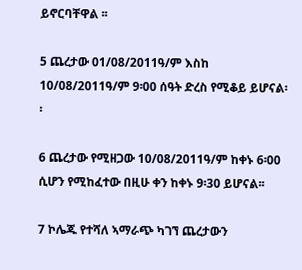ይኖርባቸዋል ፡፡

5 ጨረታው 01/08/2011ዓ/ም እስከ 10/08/2011ዓ/ም 9፡00 ሰዓት ድረስ የሚቆይ ይሆናል፡፡

6 ጨረታው የሚዘጋው 10/08/2011ዓ/ም ከቀኑ 6፡00 ሲሆን የሚከፈተው በዚሁ ቀን ከቀኑ 9፡30 ይሆናል፡፡

7 ኮሌጁ የተሻለ ኣማራጭ ካገኘ ጨረታውን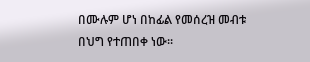በሙሉም ሆነ በከፊል የመሰረዝ መብቱ በህግ የተጠበቀ ነው፡፡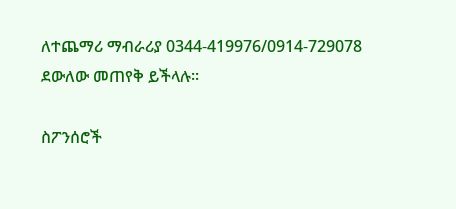ለተጨማሪ ማብራሪያ 0344-419976/0914-729078 ደውለው መጠየቅ ይችላሉ፡፡

ስፖንሰሮች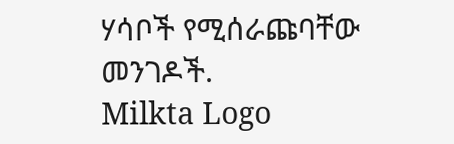ሃሳቦች የሚሰራጩባቸው መንገዶች.
Milkta Logo